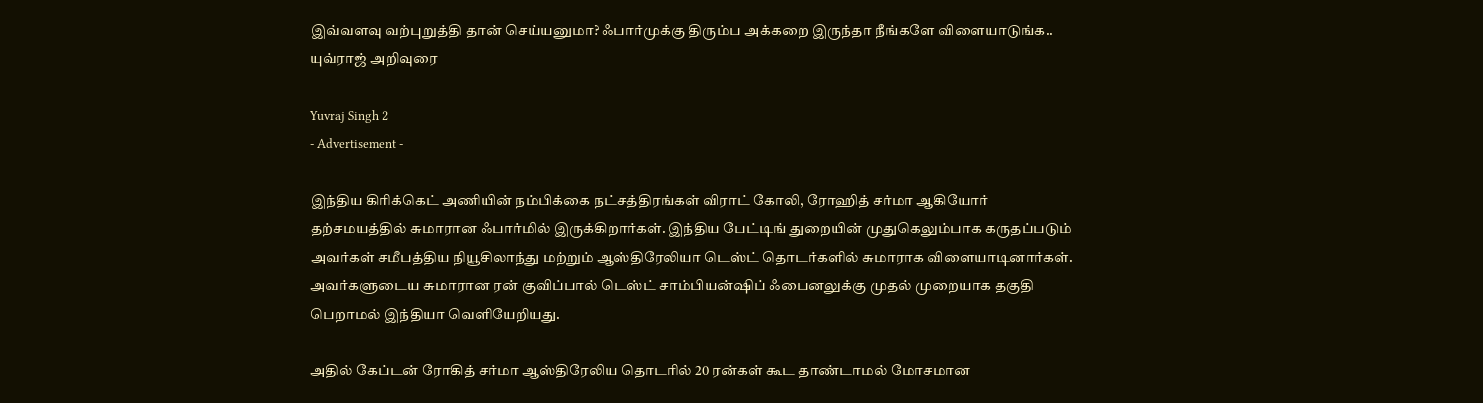இவ்வளவு வற்புறுத்தி தான் செய்யனுமா? ஃபார்முக்கு திரும்ப அக்கறை இருந்தா நீங்களே விளையாடுங்க.. யுவ்ராஜ் அறிவுரை

Yuvraj Singh 2
- Advertisement -

இந்திய கிரிக்கெட் அணியின் நம்பிக்கை நட்சத்திரங்கள் விராட் கோலி, ரோஹித் சர்மா ஆகியோர் தற்சமயத்தில் சுமாரான ஃபார்மில் இருக்கிறார்கள். இந்திய பேட்டிங் துறையின் முதுகெலும்பாக கருதப்படும் அவர்கள் சமீபத்திய நியூசிலாந்து மற்றும் ஆஸ்திரேலியா டெஸ்ட் தொடர்களில் சுமாராக விளையாடினார்கள். அவர்களுடைய சுமாரான ரன் குவிப்பால் டெஸ்ட் சாம்பியன்ஷிப் ஃபைனலுக்கு முதல் முறையாக தகுதி பெறாமல் இந்தியா வெளியேறியது.

அதில் கேப்டன் ரோகித் சர்மா ஆஸ்திரேலிய தொடரில் 20 ரன்கள் கூட தாண்டாமல் மோசமான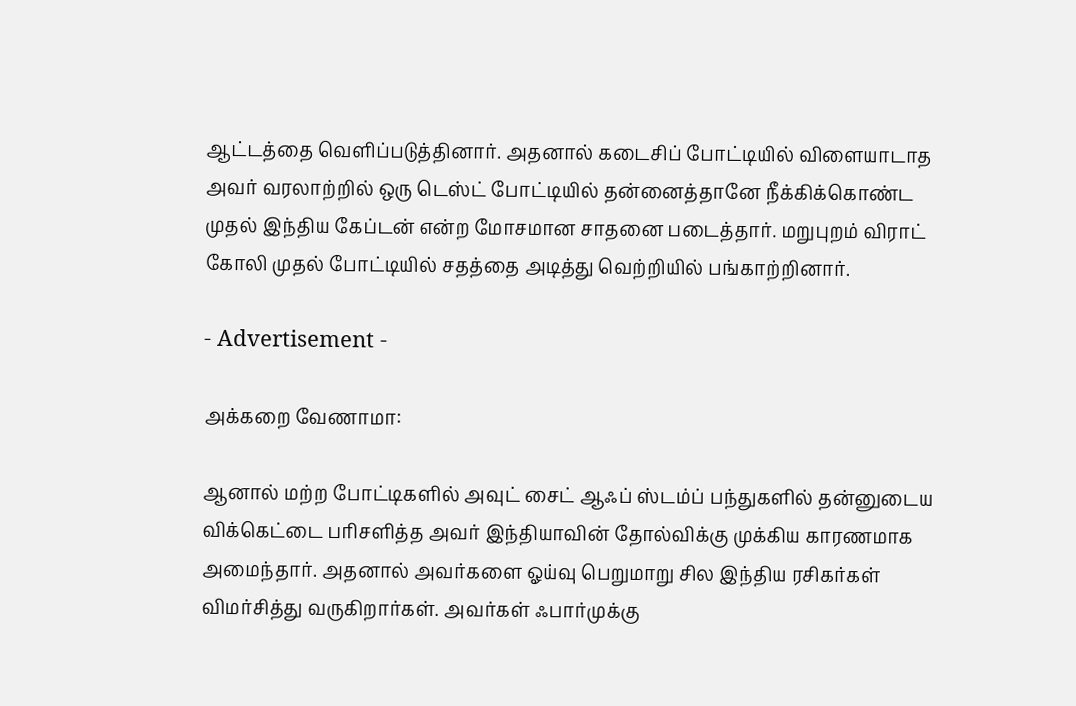ஆட்டத்தை வெளிப்படுத்தினார். அதனால் கடைசிப் போட்டியில் விளையாடாத அவர் வரலாற்றில் ஒரு டெஸ்ட் போட்டியில் தன்னைத்தானே நீக்கிக்கொண்ட முதல் இந்திய கேப்டன் என்ற மோசமான சாதனை படைத்தார். மறுபுறம் விராட் கோலி முதல் போட்டியில் சதத்தை அடித்து வெற்றியில் பங்காற்றினார்.

- Advertisement -

அக்கறை வேணாமா:

ஆனால் மற்ற போட்டிகளில் அவுட் சைட் ஆஃப் ஸ்டம்ப் பந்துகளில் தன்னுடைய விக்கெட்டை பரிசளித்த அவர் இந்தியாவின் தோல்விக்கு முக்கிய காரணமாக அமைந்தார். அதனால் அவர்களை ஓய்வு பெறுமாறு சில இந்திய ரசிகர்கள் விமர்சித்து வருகிறார்கள். அவர்கள் ஃபார்முக்கு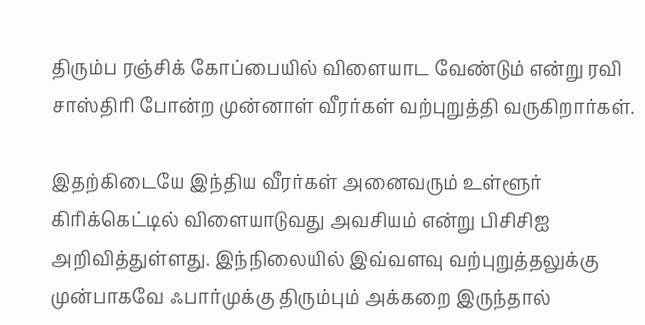திரும்ப ரஞ்சிக் கோப்பையில் விளையாட வேண்டும் என்று ரவி சாஸ்திரி போன்ற முன்னாள் வீரர்கள் வற்புறுத்தி வருகிறார்கள்.

இதற்கிடையே இந்திய வீரர்கள் அனைவரும் உள்ளூர் கிரிக்கெட்டில் விளையாடுவது அவசியம் என்று பிசிசிஐ அறிவித்துள்ளது. இந்நிலையில் இவ்வளவு வற்புறுத்தலுக்கு முன்பாகவே ஃபார்முக்கு திரும்பும் அக்கறை இருந்தால்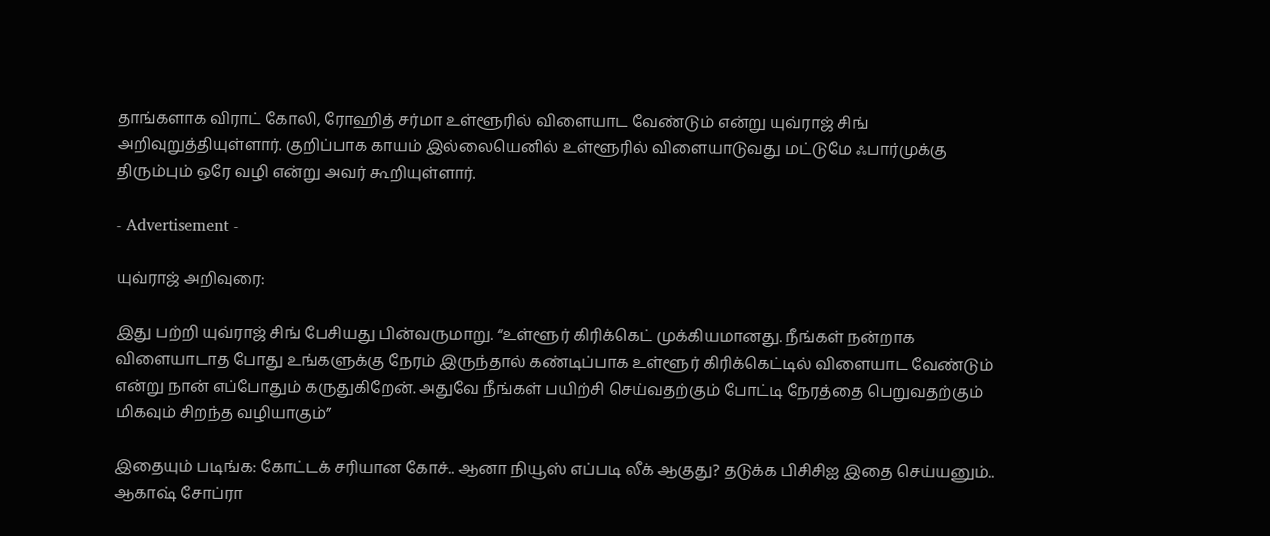தாங்களாக விராட் கோலி, ரோஹித் சர்மா உள்ளூரில் விளையாட வேண்டும் என்று யுவ்ராஜ் சிங் அறிவுறுத்தியுள்ளார். குறிப்பாக காயம் இல்லையெனில் உள்ளூரில் விளையாடுவது மட்டுமே ஃபார்முக்கு திரும்பும் ஒரே வழி என்று அவர் கூறியுள்ளார்.

- Advertisement -

யுவ்ராஜ் அறிவுரை:

இது பற்றி யுவ்ராஜ் சிங் பேசியது பின்வருமாறு. “உள்ளூர் கிரிக்கெட் முக்கியமானது. நீங்கள் நன்றாக விளையாடாத போது உங்களுக்கு நேரம் இருந்தால் கண்டிப்பாக உள்ளூர் கிரிக்கெட்டில் விளையாட வேண்டும் என்று நான் எப்போதும் கருதுகிறேன். அதுவே நீங்கள் பயிற்சி செய்வதற்கும் போட்டி நேரத்தை பெறுவதற்கும் மிகவும் சிறந்த வழியாகும்”

இதையும் படிங்க: கோட்டக் சரியான கோச்.. ஆனா நியூஸ் எப்படி லீக் ஆகுது? தடுக்க பிசிசிஐ இதை செய்யனும்.. ஆகாஷ் சோப்ரா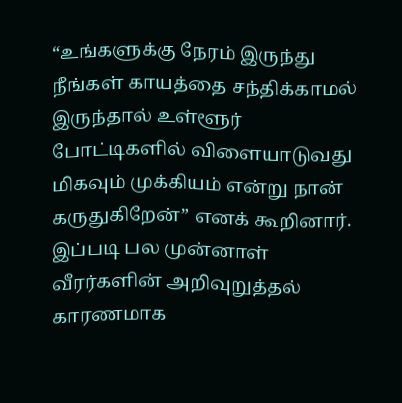“உங்களுக்கு நேரம் இருந்து நீங்கள் காயத்தை சந்திக்காமல் இருந்தால் உள்ளூர் போட்டிகளில் விளையாடுவது மிகவும் முக்கியம் என்று நான் கருதுகிறேன்” எனக் கூறினார். இப்படி பல முன்னாள் வீரர்களின் அறிவுறுத்தல் காரணமாக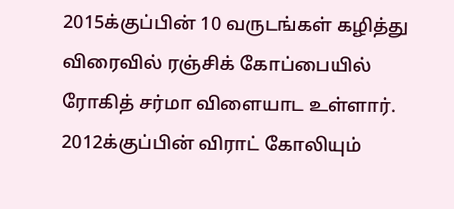2015க்குப்பின் 10 வருடங்கள் கழித்து விரைவில் ரஞ்சிக் கோப்பையில் ரோகித் சர்மா விளையாட உள்ளார். 2012க்குப்பின் விராட் கோலியும்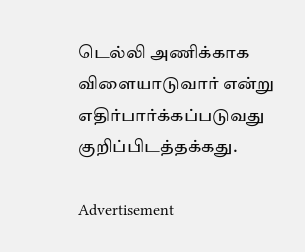டெல்லி அணிக்காக விளையாடுவார் என்று எதிர்பார்க்கப்படுவது குறிப்பிடத்தக்கது.

Advertisement